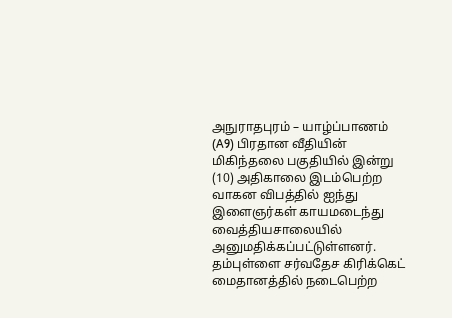அநுராதபுரம் – யாழ்ப்பாணம் (A9) பிரதான வீதியின் மிகிந்தலை பகுதியில் இன்று (10) அதிகாலை இடம்பெற்ற வாகன விபத்தில் ஐந்து இளைஞர்கள் காயமடைந்து வைத்தியசாலையில் அனுமதிக்கப்பட்டுள்ளனர்.
தம்புள்ளை சர்வதேச கிரிக்கெட் மைதானத்தில் நடைபெற்ற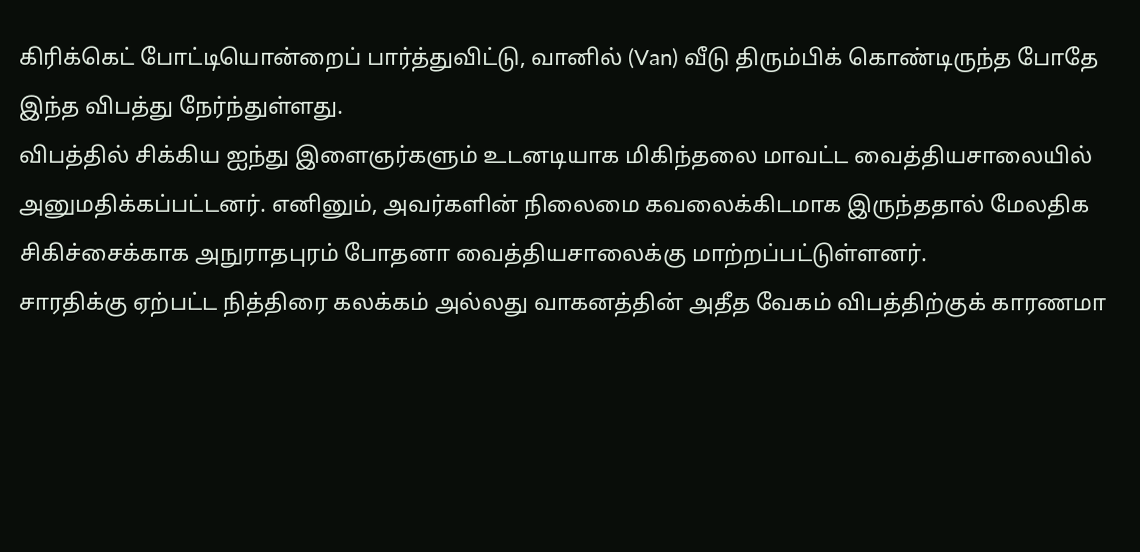கிரிக்கெட் போட்டியொன்றைப் பார்த்துவிட்டு, வானில் (Van) வீடு திரும்பிக் கொண்டிருந்த போதே இந்த விபத்து நேர்ந்துள்ளது.
விபத்தில் சிக்கிய ஐந்து இளைஞர்களும் உடனடியாக மிகிந்தலை மாவட்ட வைத்தியசாலையில் அனுமதிக்கப்பட்டனர். எனினும், அவர்களின் நிலைமை கவலைக்கிடமாக இருந்ததால் மேலதிக சிகிச்சைக்காக அநுராதபுரம் போதனா வைத்தியசாலைக்கு மாற்றப்பட்டுள்ளனர்.
சாரதிக்கு ஏற்பட்ட நித்திரை கலக்கம் அல்லது வாகனத்தின் அதீத வேகம் விபத்திற்குக் காரணமா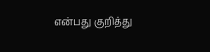என்பது குறித்து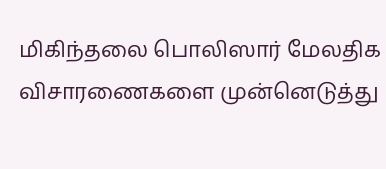மிகிந்தலை பொலிஸார் மேலதிக விசாரணைகளை முன்னெடுத்து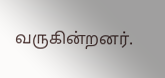வருகின்றனர்.